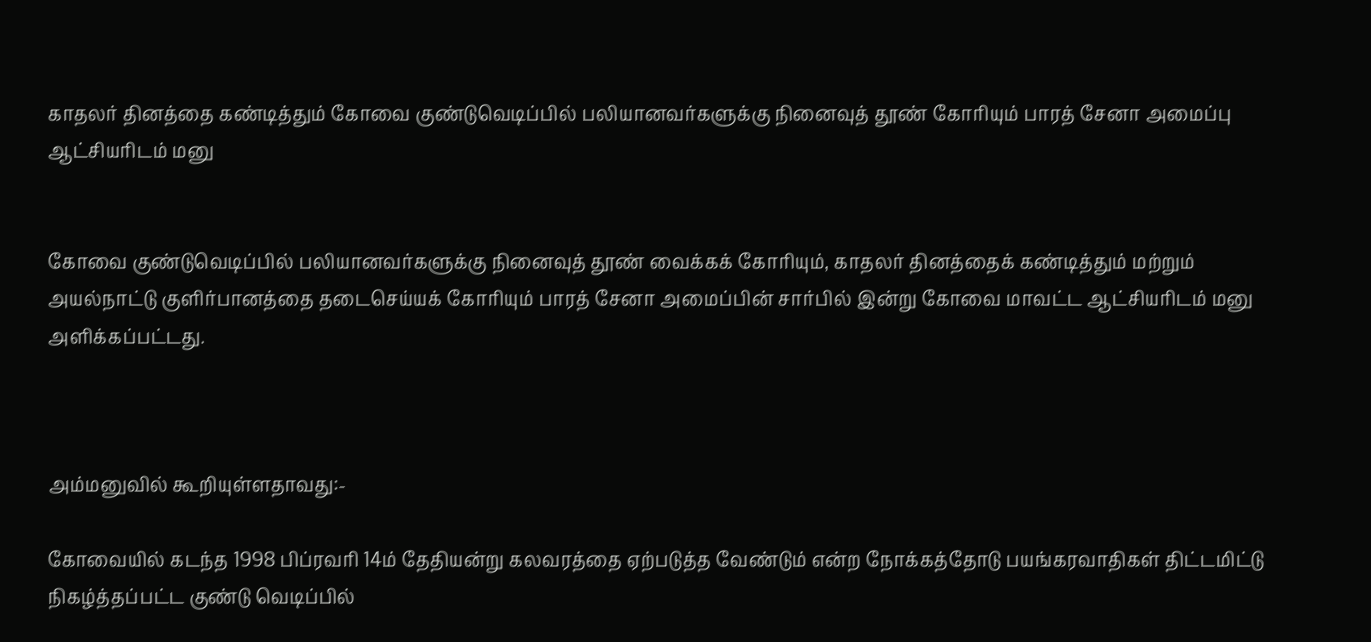காதலர் தினத்தை கண்டித்தும் கோவை குண்டுவெடிப்பில் பலியானவர்களுக்கு நினைவுத் தூண் கோரியும் பாரத் சேனா அமைப்பு ஆட்சியரிடம் மனு


கோவை குண்டுவெடிப்பில் பலியானவர்களுக்கு நினைவுத் தூண் வைக்கக் கோரியும், காதலர் தினத்தைக் கண்டித்தும் மற்றும் அயல்நாட்டு குளிர்பானத்தை தடைசெய்யக் கோரியும் பாரத் சேனா அமைப்பின் சார்பில் இன்று கோவை மாவட்ட ஆட்சியரிடம் மனு அளிக்கப்பட்டது.



அம்மனுவில் கூறியுள்ளதாவது:-

கோவையில் கடந்த 1998 பிப்ரவரி 14ம் தேதியன்று கலவரத்தை ஏற்படுத்த வேண்டும் என்ற நோக்கத்தோடு பயங்கரவாதிகள் திட்டமிட்டு நிகழ்த்தப்பட்ட குண்டு வெடிப்பில்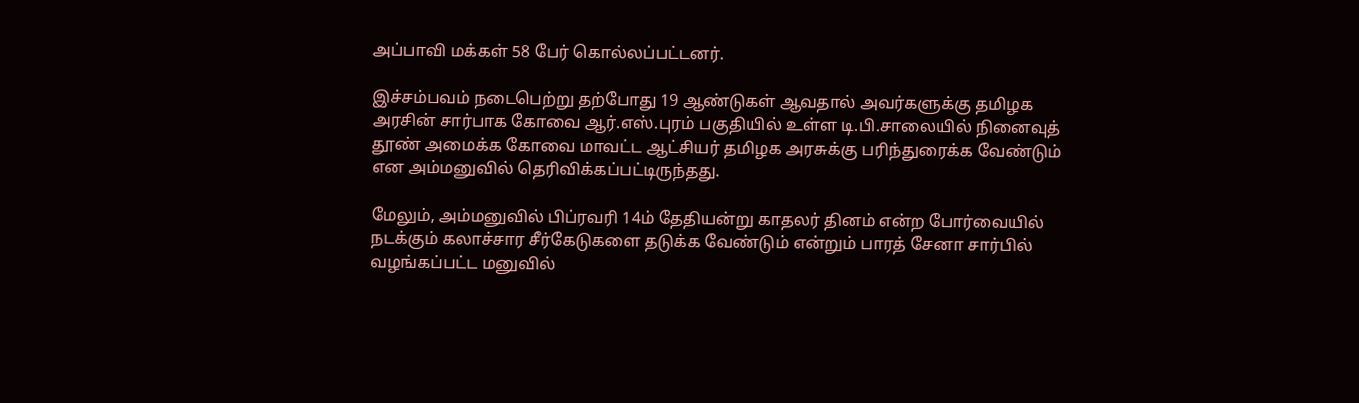அப்பாவி மக்கள் 58 பேர் கொல்லப்பட்டனர்.

இச்சம்பவம் நடைபெற்று தற்போது 19 ஆண்டுகள் ஆவதால் அவர்களுக்கு தமிழக அரசின் சார்பாக கோவை ஆர்.எஸ்.புரம் பகுதியில் உள்ள டி.பி.சாலையில் நினைவுத் தூண் அமைக்க கோவை மாவட்ட ஆட்சியர் தமிழக அரசுக்கு பரிந்துரைக்க வேண்டும் என அம்மனுவில் தெரிவிக்கப்பட்டிருந்தது.

மேலும், அம்மனுவில் பிப்ரவரி 14ம் தேதியன்று காதலர் தினம் என்ற போர்வையில் நடக்கும் கலாச்சார சீர்கேடுகளை தடுக்க வேண்டும் என்றும் பாரத் சேனா சார்பில் வழங்கப்பட்ட மனுவில்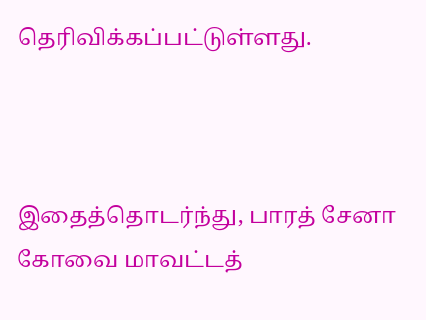தெரிவிக்கப்பட்டுள்ளது.



இதைத்தொடர்ந்து, பாரத் சேனா கோவை மாவட்டத்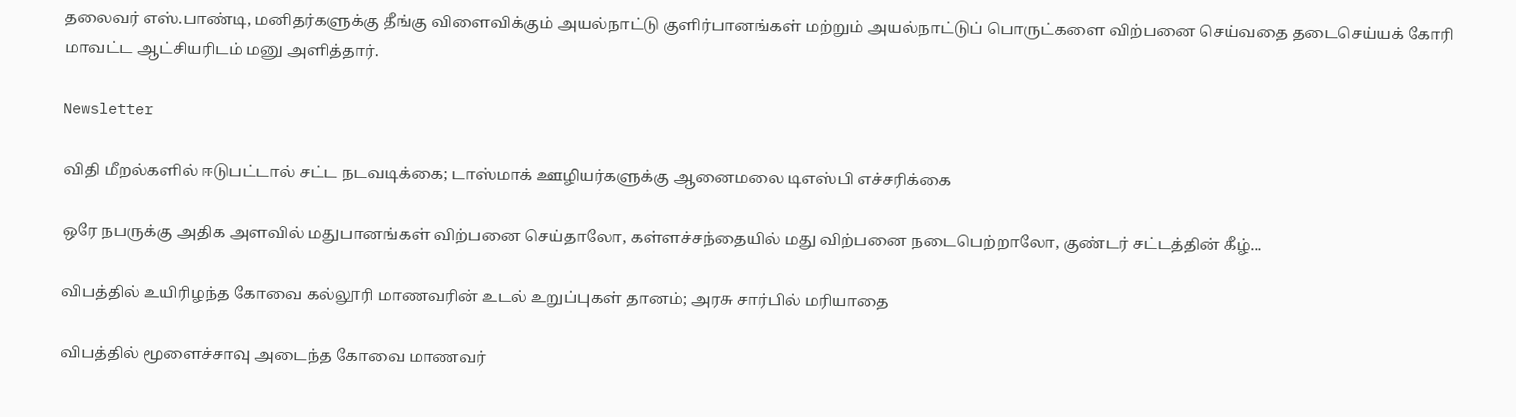தலைவர் எஸ்.பாண்டி, மனிதர்களுக்கு தீங்கு விளைவிக்கும் அயல்நாட்டு குளிர்பானங்கள் மற்றும் அயல்நாட்டுப் பொருட்களை விற்பனை செய்வதை தடைசெய்யக் கோரி மாவட்ட ஆட்சியரிடம் மனு அளித்தார்.

Newsletter

விதி மீறல்களில் ஈடுபட்டால் சட்ட நடவடிக்கை; டாஸ்மாக் ஊழியர்களுக்கு ஆனைமலை டிஎஸ்பி எச்சரிக்கை

ஒரே நபருக்கு அதிக அளவில் மதுபானங்கள் விற்பனை செய்தாலோ, கள்ளச்சந்தையில் மது விற்பனை நடைபெற்றாலோ, குண்டர் சட்டத்தின் கீழ்...

விபத்தில் உயிரிழந்த கோவை கல்லூரி மாணவரின் உடல் உறுப்புகள் தானம்; அரசு சார்பில் மரியாதை

விபத்தில் மூளைச்சாவு அடைந்த கோவை மாணவர்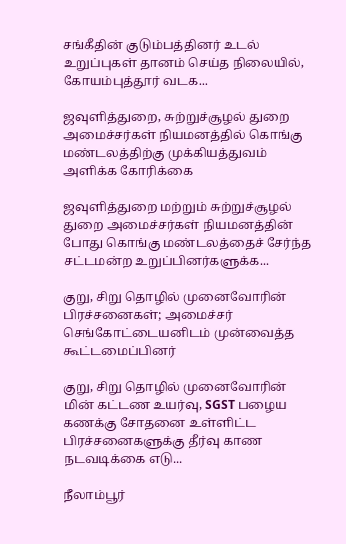சங்கீதின் குடும்பத்தினர் உடல் உறுப்புகள் தானம் செய்த நிலையில், கோயம்புத்தூர் வடக...

ஜவுளித்துறை, சுற்றுச்சூழல் துறை அமைச்சர்கள் நியமனத்தில் கொங்கு மண்டலத்திற்கு முக்கியத்துவம் அளிக்க கோரிக்கை

ஜவுளித்துறை மற்றும் சுற்றுச்சூழல் துறை அமைச்சர்கள் நியமனத்தின் போது கொங்கு மண்டலத்தைச் சேர்ந்த சட்டமன்ற உறுப்பினர்களுக்க...

குறு, சிறு தொழில் முனைவோரின் பிரச்சனைகள்; அமைச்சர் செங்கோட்டையனிடம் முன்வைத்த கூட்டமைப்பினர்

குறு, சிறு தொழில் முனைவோரின் மின் கட்டண உயர்வு, SGST பழைய கணக்கு சோதனை உள்ளிட்ட பிரச்சனைகளுக்கு தீர்வு காண நடவடிக்கை எடு...

நீலாம்பூர்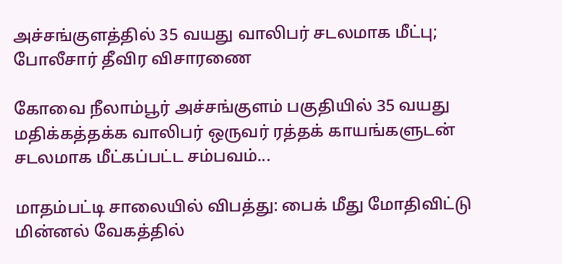அச்சங்குளத்தில் 35 வயது வாலிபர் சடலமாக மீட்பு; போலீசார் தீவிர விசாரணை

கோவை நீலாம்பூர் அச்சங்குளம் பகுதியில் 35 வயது மதிக்கத்தக்க வாலிபர் ஒருவர் ரத்தக் காயங்களுடன் சடலமாக மீட்கப்பட்ட சம்பவம்...

மாதம்பட்டி சாலையில் விபத்து: பைக் மீது மோதிவிட்டு மின்னல் வேகத்தில்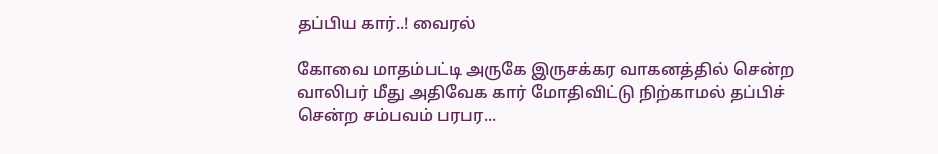தப்பிய கார்..! வைரல்

கோவை மாதம்பட்டி அருகே இருசக்கர வாகனத்தில் சென்ற வாலிபர் மீது அதிவேக கார் மோதிவிட்டு நிற்காமல் தப்பிச் சென்ற சம்பவம் பரபர...